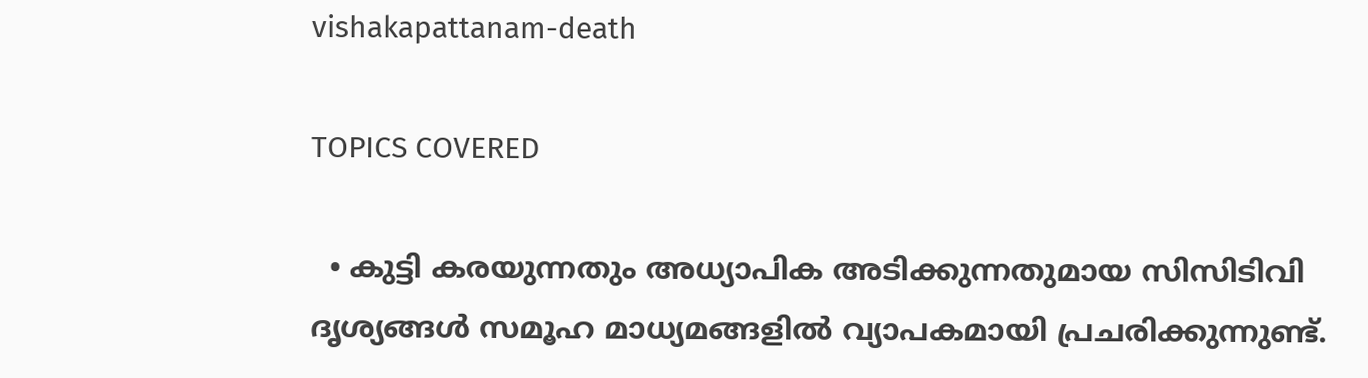vishakapattanam-death

TOPICS COVERED

  • കുട്ടി കരയുന്നതും അധ്യാപിക അടിക്കുന്നതുമായ സിസിടിവി ദൃശ്യങ്ങൾ സമൂഹ മാധ്യമങ്ങളിൽ വ്യാപകമായി പ്രചരിക്കുന്നുണ്ട്.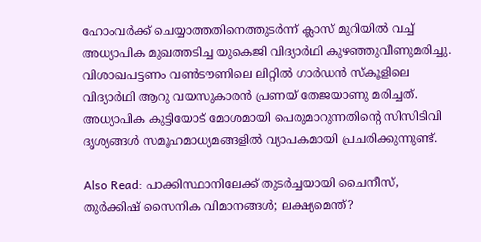ഹോംവർക്ക് ചെയ്യാത്തതിനെത്തുടർന്ന് ക്ലാസ് മുറിയിൽ വച്ച് അധ്യാപിക മുഖത്തടിച്ച യുകെജി വിദ്യാർഥി കുഴഞ്ഞുവീണുമരിച്ചു. വിശാഖപട്ടണം വൺടൗണിലെ ലിറ്റിൽ ഗാർഡൻ സ്കൂളിലെ വിദ്യാർഥി ആറു വയസുകാരന്‍ പ്രണയ് തേജയാണു മരിച്ചത്. അധ്യാപിക കുട്ടിയോട് മോശമായി പെരുമാറുന്നതിന്റെ സിസിടിവി ദൃശ്യങ്ങൾ സമൂഹമാധ്യമങ്ങളിൽ വ്യാപകമായി പ്രചരിക്കുന്നുണ്ട്.

Also Read: പാക്കിസ്ഥാനിലേക്ക് തുടർച്ചയായി ചൈനീസ്, തുർക്കിഷ് സൈനിക വിമാനങ്ങൾ; ലക്ഷ്യമെന്ത്?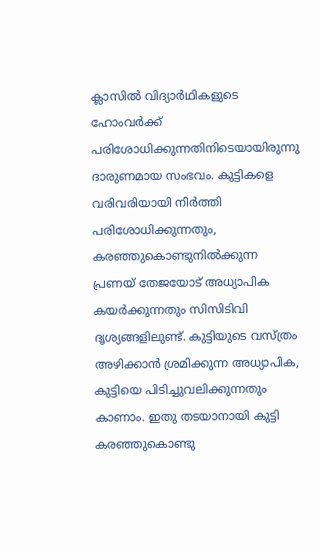ക്ലാസിൽ വിദ്യാർഥികളുടെ ഹോംവർക്ക് പരിശോധിക്കുന്നതിനിടെയായിരുന്നു ദാരുണമായ സംഭവം. കുട്ടികളെ വരിവരിയായി നിർത്തി പരിശോധിക്കുന്നതും, കരഞ്ഞുകൊണ്ടുനിൽക്കുന്ന പ്രണയ് തേജയോട് അധ്യാപിക കയർക്കുന്നതും സിസിടിവി ദൃശ്യങ്ങളിലുണ്ട്. കുട്ടിയുടെ വസ്ത്രം അഴിക്കാൻ ശ്രമിക്കുന്ന അധ്യാപിക, കുട്ടിയെ പിടിച്ചുവലിക്കുന്നതും കാണാം. ഇതു തടയാനായി കുട്ടി കരഞ്ഞുകൊണ്ടു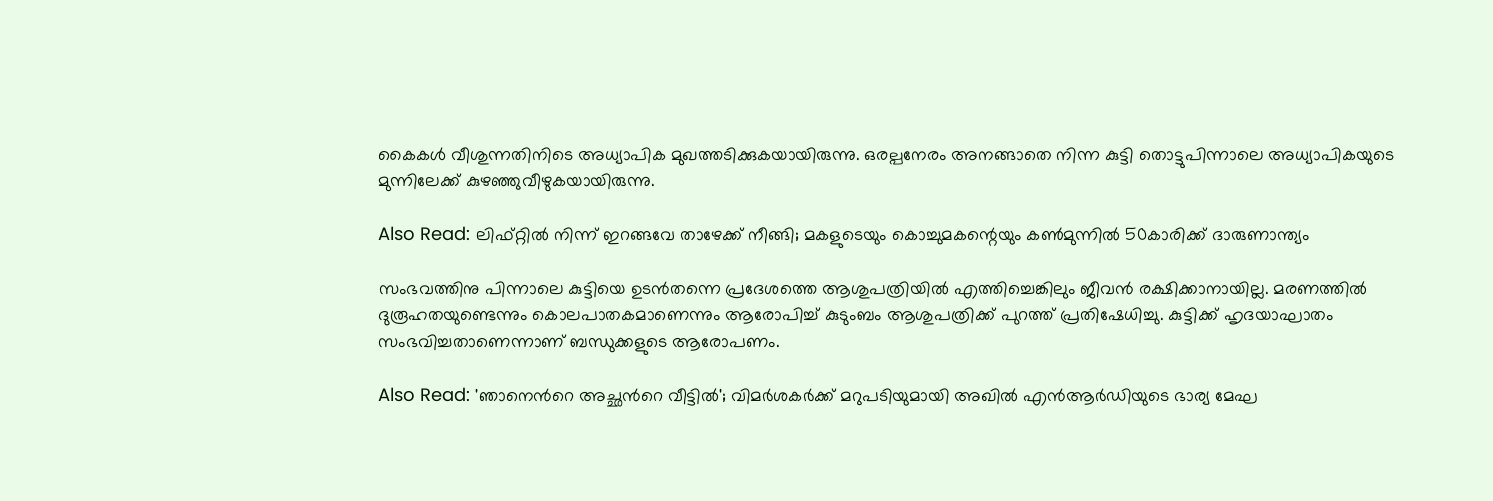കൈകൾ വീശുന്നതിനിടെ അധ്യാപിക മുഖത്തടിക്കുകയായിരുന്നു. ഒരല്പനേരം അനങ്ങാതെ നിന്ന കുട്ടി തൊട്ടുപിന്നാലെ അധ്യാപികയുടെ മുന്നിലേക്ക് കുഴഞ്ഞുവീഴുകയായിരുന്നു.

Also Read: ലിഫ്റ്റിൽ നിന്ന് ഇറങ്ങവേ താഴേക്ക് നീങ്ങി; മകളുടെയും കൊച്ചുമകന്റെയും കൺമുന്നിൽ 50കാരിക്ക് ദാരുണാന്ത്യം

സംഭവത്തിനു പിന്നാലെ കുട്ടിയെ ഉടൻതന്നെ പ്രദേശത്തെ ആശുപത്രിയിൽ എത്തിച്ചെങ്കിലും ജീവൻ രക്ഷിക്കാനായില്ല. മരണത്തിൽ ദുരൂഹതയുണ്ടെന്നും കൊലപാതകമാണെന്നും ആരോപിച്ച് കുടുംബം ആശുപത്രിക്ക് പുറത്ത് പ്രതിഷേധിച്ചു. കുട്ടിക്ക് ഹൃദയാഘാതം സംഭവിച്ചതാണെന്നാണ് ബന്ധുക്കളുടെ ആരോപണം.

Also Read: 'ഞാനെന്‍റെ അച്ഛന്‍റെ വീട്ടില്‍'; വിമര്‍ശകര്‍ക്ക് മറുപടിയുമായി അഖിൽ എൻആർഡിയുടെ ഭാര്യ മേഘ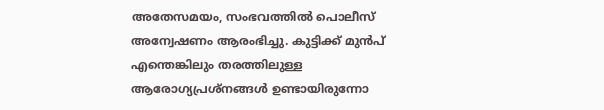അതേസമയം, സംഭവത്തിൽ പൊലീസ് അന്വേഷണം ആരംഭിച്ചു. കുട്ടിക്ക് മുൻപ് എന്തെങ്കിലും തരത്തിലുള്ള ആരോഗ്യപ്രശ്നങ്ങൾ ഉണ്ടായിരുന്നോ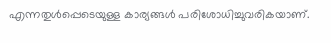എന്നതുൾപ്പെടെയുള്ള കാര്യങ്ങൾ പരിശോധിച്ചുവരികയാണ്.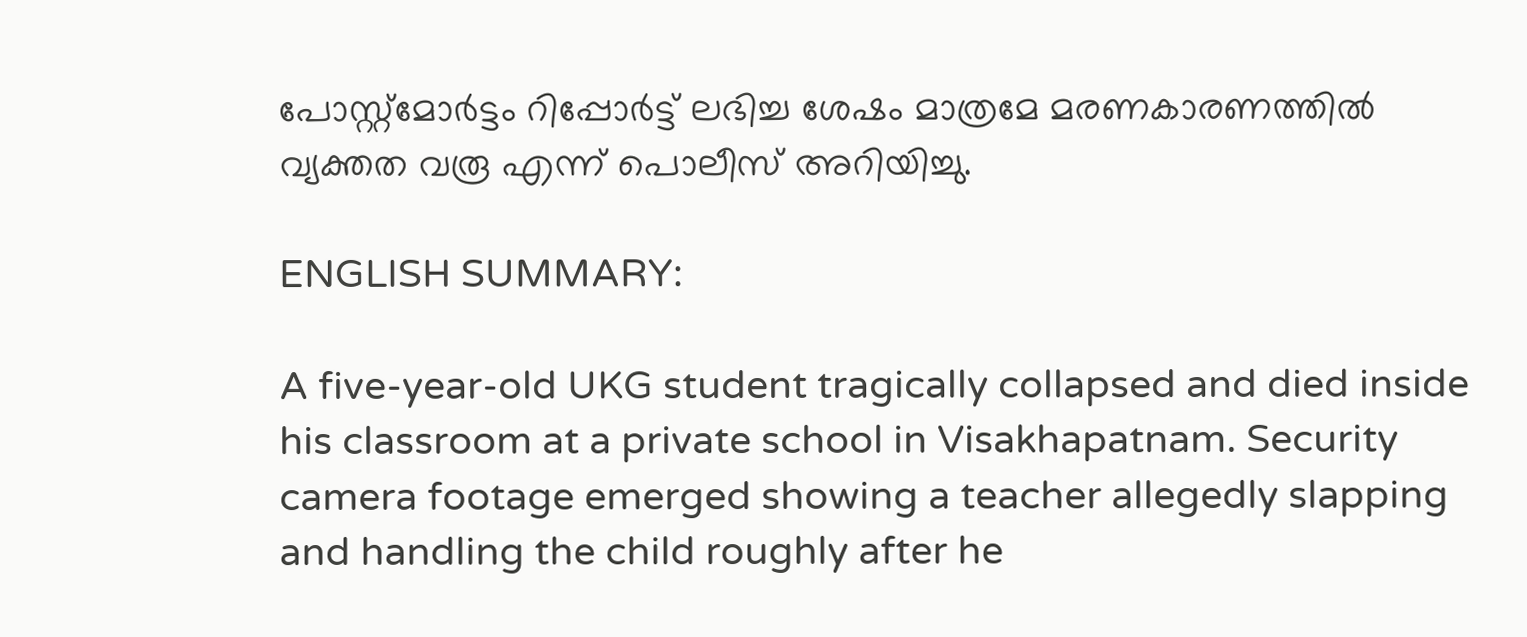പോസ്റ്റ്മോർട്ടം റിപ്പോർട്ട് ലഭിച്ച ശേഷം മാത്രമേ മരണകാരണത്തിൽ വ്യക്തത വരൂ എന്ന് പൊലീസ് അറിയിച്ചു.

ENGLISH SUMMARY:

A five-year-old UKG student tragically collapsed and died inside his classroom at a private school in Visakhapatnam. Security camera footage emerged showing a teacher allegedly slapping and handling the child roughly after he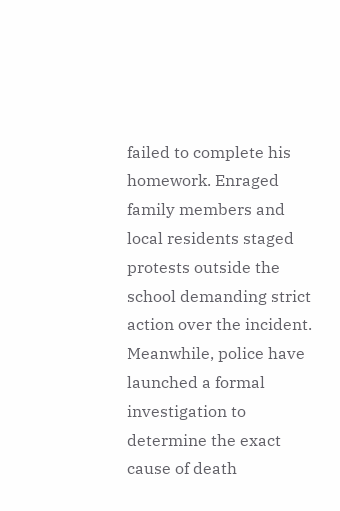failed to complete his homework. Enraged family members and local residents staged protests outside the school demanding strict action over the incident. Meanwhile, police have launched a formal investigation to determine the exact cause of death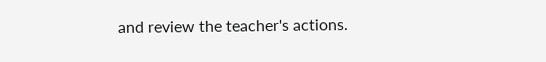and review the teacher's actions.